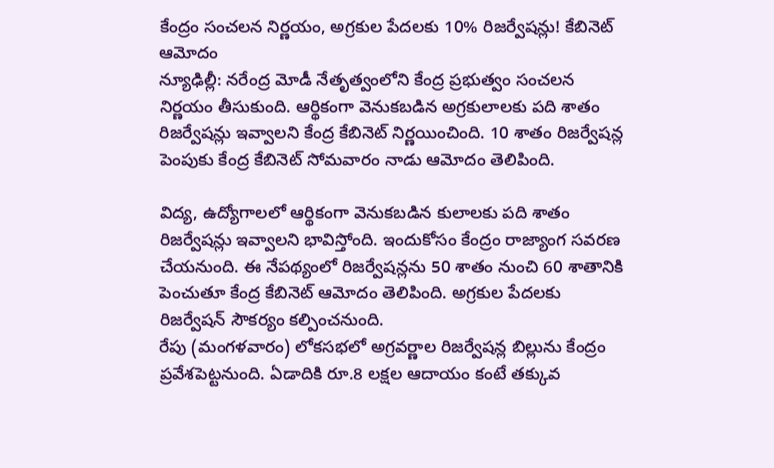కేంద్రం సంచలన నిర్ణయం, అగ్రకుల పేదలకు 10% రిజర్వేషన్లు! కేబినెట్ ఆమోదం
న్యూఢిల్లీ: నరేంద్ర మోడీ నేతృత్వంలోని కేంద్ర ప్రభుత్వం సంచలన నిర్ణయం తీసుకుంది. ఆర్థికంగా వెనుకబడిన అగ్రకులాలకు పది శాతం రిజర్వేషన్లు ఇవ్వాలని కేంద్ర కేబినెట్ నిర్ణయించింది. 10 శాతం రిజర్వేషన్ల పెంపుకు కేంద్ర కేబినెట్ సోమవారం నాడు ఆమోదం తెలిపింది.

విద్య, ఉద్యోగాలలో ఆర్థికంగా వెనుకబడిన కులాలకు పది శాతం రిజర్వేషన్లు ఇవ్వాలని భావిస్తోంది. ఇందుకోసం కేంద్రం రాజ్యాంగ సవరణ చేయనుంది. ఈ నేపథ్యంలో రిజర్వేషన్లను 50 శాతం నుంచి 60 శాతానికి పెంచుతూ కేంద్ర కేబినెట్ ఆమోదం తెలిపింది. అగ్రకుల పేదలకు రిజర్వేషన్ సౌకర్యం కల్పించనుంది.
రేపు (మంగళవారం) లోకసభలో అగ్రవర్ణాల రిజర్వేషన్ల బిల్లును కేంద్రం ప్రవేశపెట్టనుంది. ఏడాదికి రూ.8 లక్షల ఆదాయం కంటే తక్కువ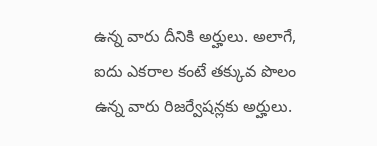ఉన్న వారు దీనికి అర్హులు. అలాగే, ఐదు ఎకరాల కంటే తక్కువ పొలం ఉన్న వారు రిజర్వేషన్లకు అర్హులు.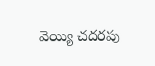వెయ్యి చదరపు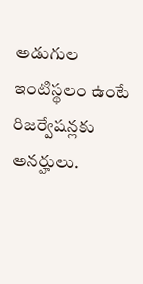అడుగుల ఇంటిస్థలం ఉంటే రిజర్వేషన్లకు అనర్హులు.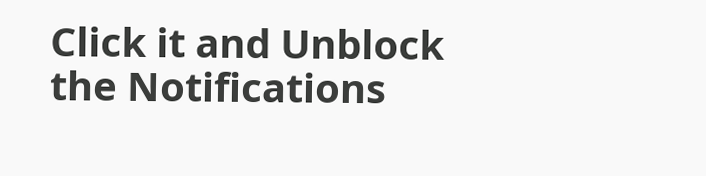Click it and Unblock the Notifications